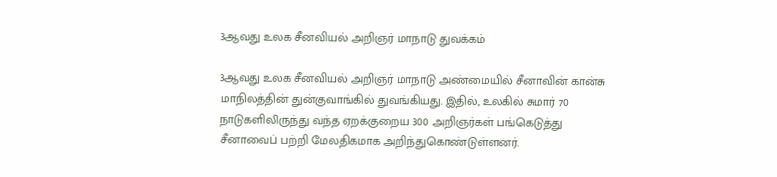3ஆவது உலக சீனவியல் அறிஞர் மாநாடு துவக்கம்

3ஆவது உலக சீனவியல் அறிஞர் மாநாடு அண்மையில் சீனாவின் கான்சு மாநிலத்தின் துன்குவாங்கில் துவங்கியது. இதில், உலகில் சுமார் 70 நாடுகளிலிருந்து வந்த ஏறக்குறைய 300 அறிஞர்கள் பங்கெடுத்து சீனாவைப் பற்றி மேலதிகமாக அறிந்துகொண்டுள்ளனர்.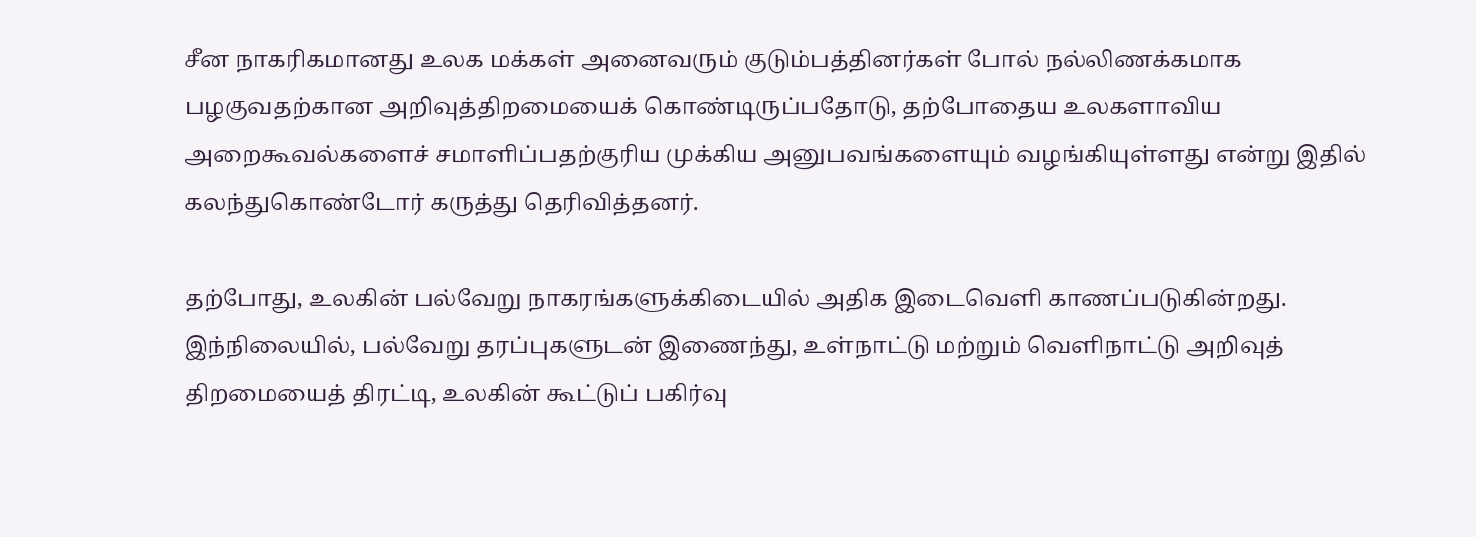சீன நாகரிகமானது உலக மக்கள் அனைவரும் குடும்பத்தினர்கள் போல் நல்லிணக்கமாக பழகுவதற்கான அறிவுத்திறமையைக் கொண்டிருப்பதோடு, தற்போதைய உலகளாவிய அறைகூவல்களைச் சமாளிப்பதற்குரிய முக்கிய அனுபவங்களையும் வழங்கியுள்ளது என்று இதில் கலந்துகொண்டோர் கருத்து தெரிவித்தனர்.

தற்போது, உலகின் பல்வேறு நாகரங்களுக்கிடையில் அதிக இடைவெளி காணப்படுகின்றது. இந்நிலையில், பல்வேறு தரப்புகளுடன் இணைந்து, உள்நாட்டு மற்றும் வெளிநாட்டு அறிவுத் திறமையைத் திரட்டி, உலகின் கூட்டுப் பகிர்வு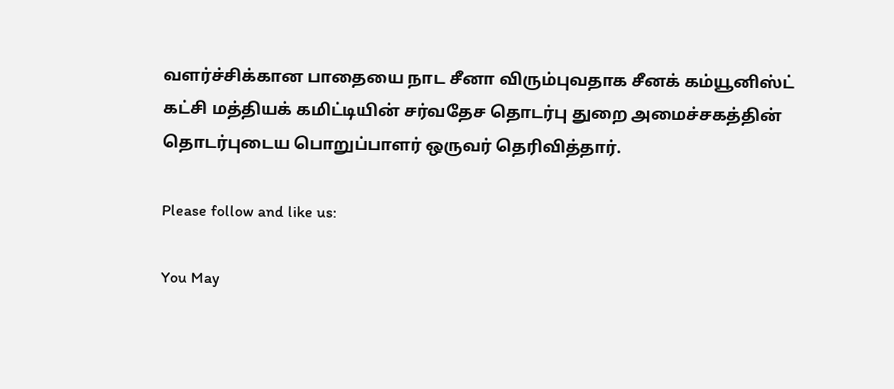வளர்ச்சிக்கான பாதையை நாட சீனா விரும்புவதாக சீனக் கம்யூனிஸ்ட் கட்சி மத்தியக் கமிட்டியின் சர்வதேச தொடர்பு துறை அமைச்சகத்தின் தொடர்புடைய பொறுப்பாளர் ஒருவர் தெரிவித்தார்.

Please follow and like us:

You May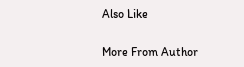Also Like

More From Author